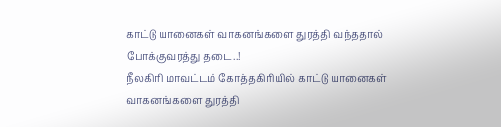காட்டு யானைகள் வாகனங்களை துரத்தி வந்ததால் போக்குவரத்து தடை..!
நீலகிரி மாவட்டம் கோத்தகிரியில் காட்டு யானைகள் வாகனங்களை துரத்தி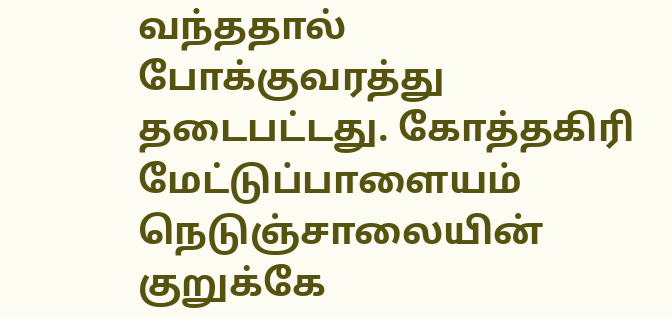வந்ததால் போக்குவரத்து தடைபட்டது. கோத்தகிரி மேட்டுப்பாளையம் நெடுஞ்சாலையின் குறுக்கே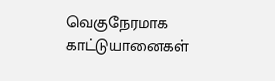வெகுநேரமாக காட்டுயானைகள்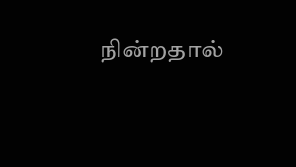நின்றதால்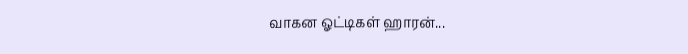வாகன ஓட்டிகள் ஹாரன்...